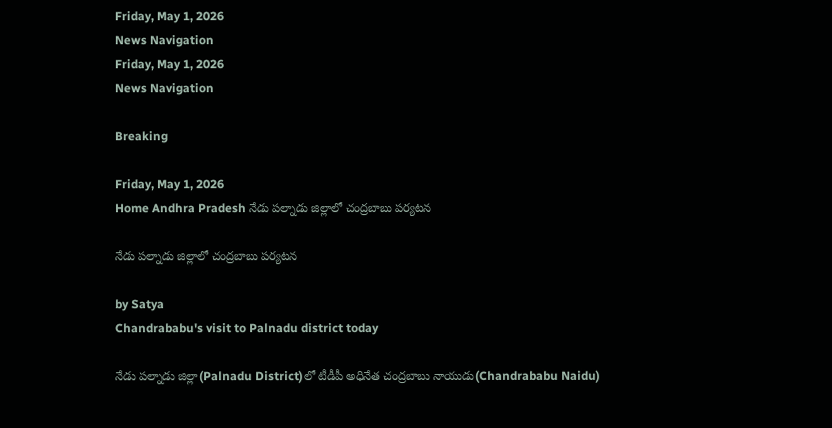Friday, May 1, 2026
News Navigation
Friday, May 1, 2026
News Navigation

Breaking

Friday, May 1, 2026
Home Andhra Pradesh నేడు పల్నాడు జిల్లాలో చంద్రబాబు పర్యటన

నేడు పల్నాడు జిల్లాలో చంద్రబాబు పర్యటన

by Satya
Chandrababu's visit to Palnadu district today

నేడు పల్నాడు జిల్లా(Palnadu District)లో టీడీపీ అధినేత చంద్రబాబు నాయుడు(Chandrababu Naidu)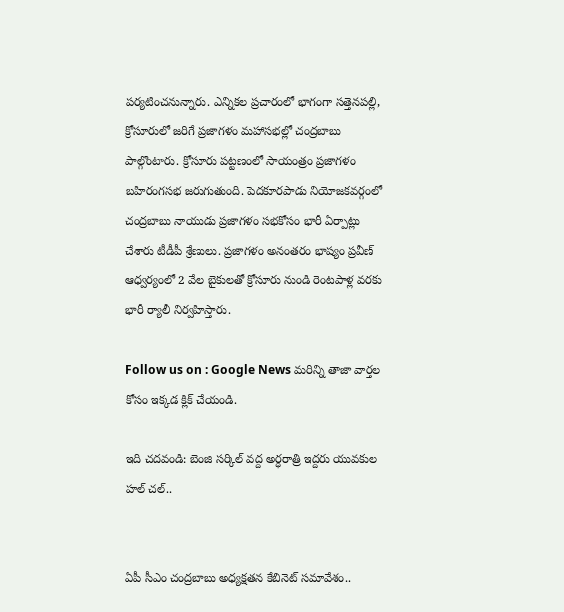పర్యటించనున్నారు. ఎన్నికల ప్రచారంలో భాగంగా సత్తెనపల్లి, క్రోసూరులో జరిగే ప్రజాగళం మహాసభల్లో చంద్రబాబు పాల్గొంటారు. క్రోసూరు పట్టణంలో సాయంత్రం ప్రజాగళం బహిరంగసభ జరుగుతుంది. పెదకూరపాడు నియోజకవర్గంలో చంద్రబాబు నాయుడు ప్రజాగళం సభకోసం భారీ ఏర్పాట్లు చేశారు టీడీపీ శ్రేణులు. ప్రజాగళం అనంతరం భాష్యం ప్రవీణ్ ఆధ్వర్యంలో 2 వేల బైకులతో క్రోసూరు నుండి రెంటపాళ్ల వరకు భారీ ర్యాలీ నిర్వహిస్తారు.

Follow us on : Google News మరిన్ని తాజా వార్తల కోసం ఇక్కడ క్లిక్ చేయండి.

ఇది చదవండి: బెంజి సర్కిల్ వద్ద అర్ధరాత్రి ఇద్దరు యువకుల హల్ చల్..


ఏపీ సీఎం చంద్రబాబు అధ్యక్షతన కేబినెట్ సమావేశం..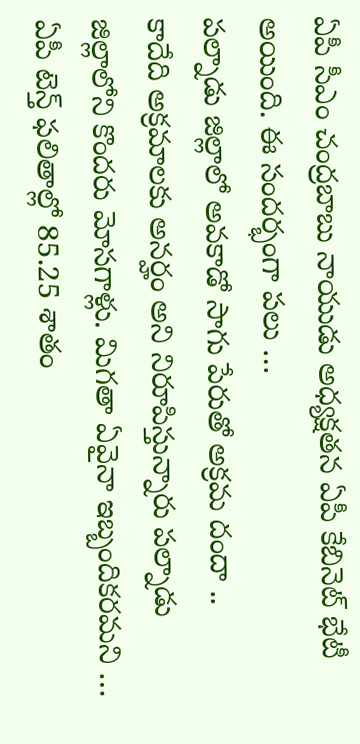ఏపీ సీఎం చంద్రబాబు నాయుడు అధ్యక్షతన ఏపీ కేబినెట్ భేటీ అయింది. ఈ సందర్భంగా పలు …
పల్నాడు జిల్లాలో అవకాడో సాగు పేరుతో అక్రమ దందా ..
కాదేది అక్రమాలకు అనర్హం అని నిరూపిస్తున్నారు పల్నాడు జిల్లాలోని కొందరు మోసగాళ్లు. మిగతా ఏవైనా ఇబ్బందికరమని …
ఏపీ టెన్త్ ఫలితాల్లో 85.25 శాతం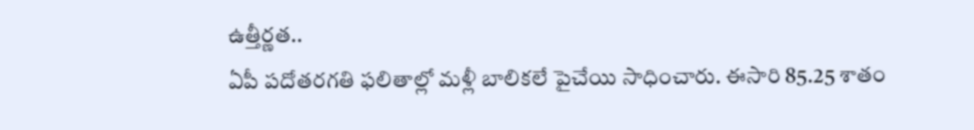ఉత్తీర్ణత..
ఏపీ పదోతరగతి ఫలితాల్లో మళ్లీ బాలికలే పైచేయి సాధించారు. ఈసారి 85.25 శాతం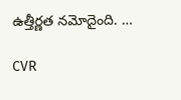ఉత్తీర్ణత నమోదైంది. …

CVR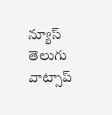న్యూస్ తెలుగు వాట్సాప్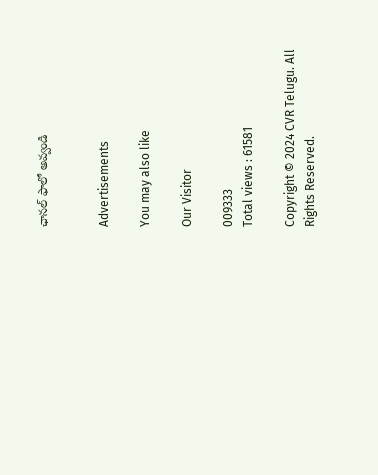ఛానల్ ఫాలో అవ్వండి


Advertisements

You may also like

Our Visitor

009333
Total views : 61581

Copyright © 2024 CVR Telugu. All Rights Reserved.